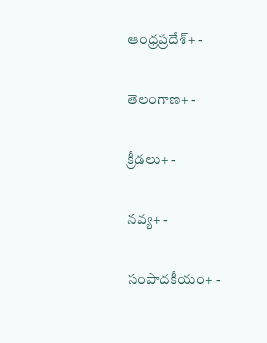ఆంధ్రప్రదేశ్+ -

తెలంగాణ+ -

క్రీడలు+ -

నవ్య+ -

సంపాదకీయం+ -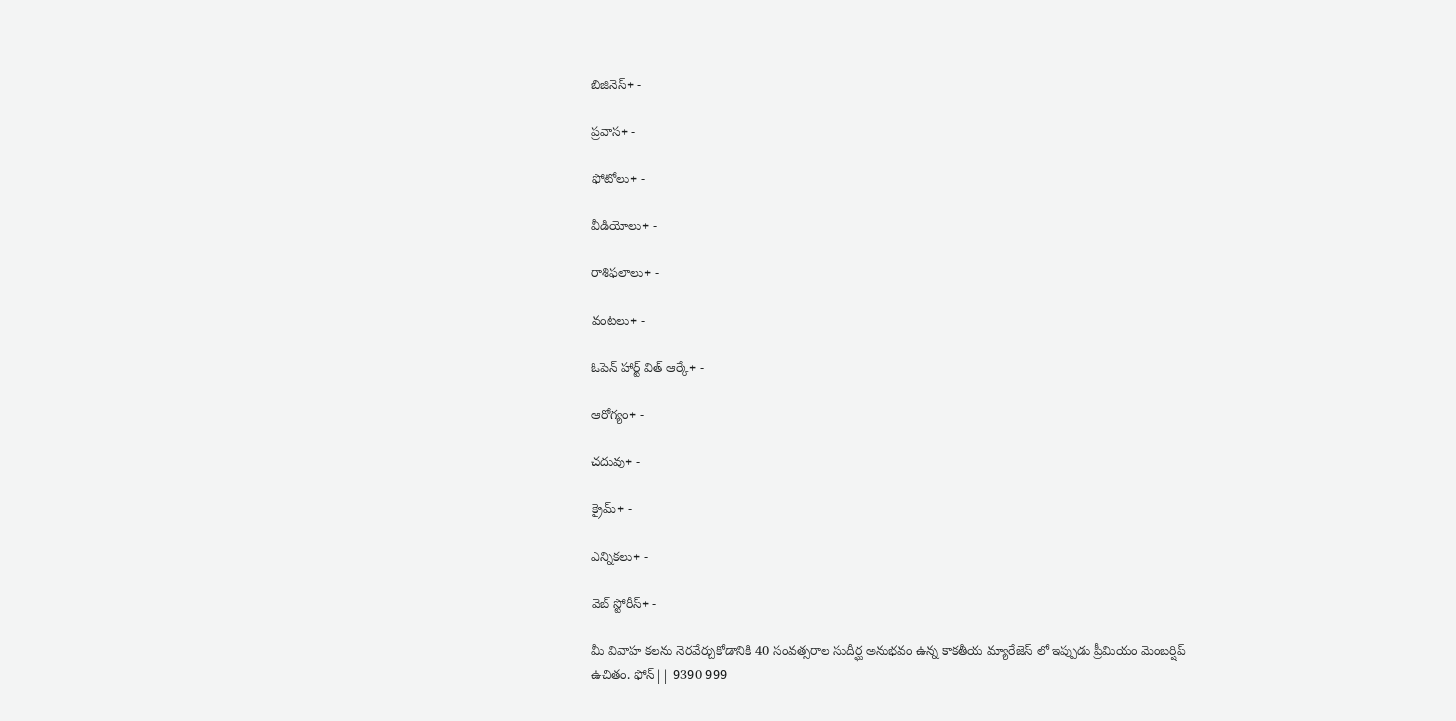బిజినెస్+ -

ప్రవాస+ -

ఫోటోలు+ -

వీడియోలు+ -

రాశిఫలాలు+ -

వంటలు+ -

ఓపెన్ హార్ట్ విత్ ఆర్కే+ -

ఆరోగ్యం+ -

చదువు+ -

క్రైమ్+ -

ఎన్నికలు+ -

వెబ్ స్టోరీస్+ -

మీ వివాహ కలను నెరవేర్చుకోడానికి 40 సంవత్సరాల సుదీర్ఘ అనుభవం ఉన్న కాకతీయ మ్యారేజెస్ లో ఇప్పుడు ప్రీమియం మెంబర్షిప్ ఉచితం. ఫోన్|| 9390 999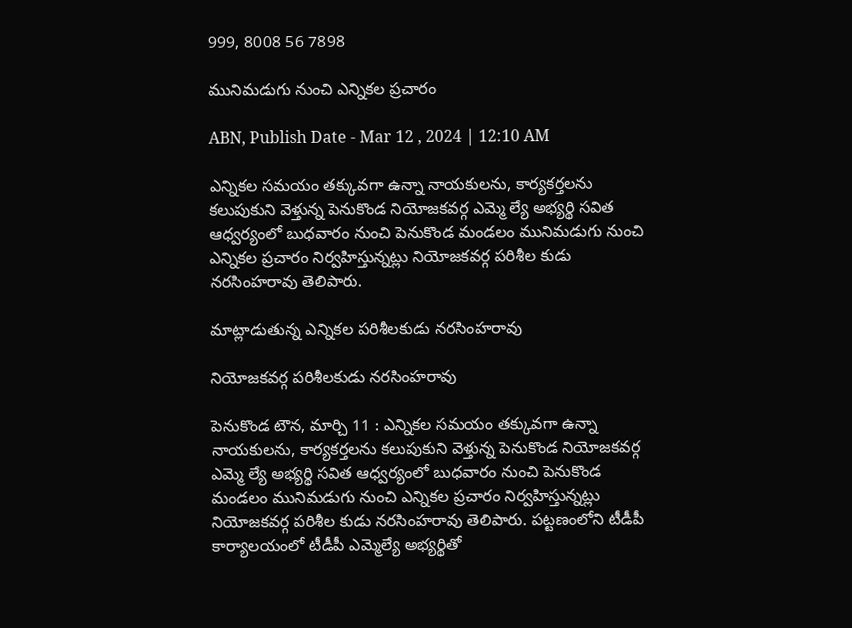999, 8008 56 7898

మునిమడుగు నుంచి ఎన్నికల ప్రచారం

ABN, Publish Date - Mar 12 , 2024 | 12:10 AM

ఎన్నికల సమయం తక్కువగా ఉన్నా నాయకులను, కార్యకర్తలను కలుపుకుని వెళ్తున్న పెనుకొండ నియోజకవర్గ ఎమ్మె ల్యే అభ్యర్థి సవిత ఆధ్వర్యంలో బుధవారం నుంచి పెనుకొండ మండలం మునిమడుగు నుంచి ఎన్నికల ప్రచారం నిర్వహిస్తున్నట్లు నియోజకవర్గ పరిశీల కుడు నరసింహరావు తెలిపారు.

మాట్లాడుతున్న ఎన్నికల పరిశీలకుడు నరసింహరావు

నియోజకవర్గ పరిశీలకుడు నరసింహరావు

పెనుకొండ టౌన, మార్చి 11 : ఎన్నికల సమయం తక్కువగా ఉన్నా నాయకులను, కార్యకర్తలను కలుపుకుని వెళ్తున్న పెనుకొండ నియోజకవర్గ ఎమ్మె ల్యే అభ్యర్థి సవిత ఆధ్వర్యంలో బుధవారం నుంచి పెనుకొండ మండలం మునిమడుగు నుంచి ఎన్నికల ప్రచారం నిర్వహిస్తున్నట్లు నియోజకవర్గ పరిశీల కుడు నరసింహరావు తెలిపారు. పట్టణంలోని టీడీపీ కార్యాలయంలో టీడీపీ ఎమ్మెల్యే అభ్యర్థితో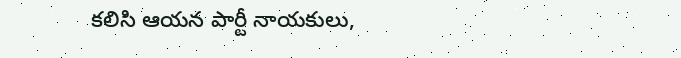కలిసి ఆయన పార్టీ నాయకులు,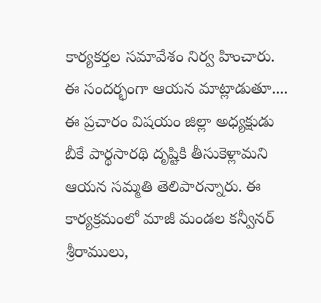కార్యకర్తల సమావేశం నిర్వ హించారు. ఈ సందర్భంగా ఆయన మాట్లాడుతూ.... ఈ ప్రచారం విషయం జిల్లా అధ్యక్షుడు బీకే పార్థసారథి దృష్టికి తీసుకెళ్లామని ఆయన సమ్మతి తెలిపారన్నారు. ఈ కార్యక్రమంలో మాజీ మండల కన్వీనర్‌ శ్రీరాములు,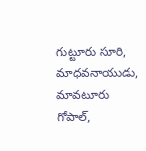గుట్టూరు సూరి, మాధవనాయుడు, మావటూరు గోపాల్‌,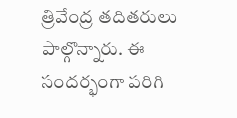త్రివేంద్ర తదితరులు పాల్గొన్నారు. ఈ సందర్భంగా పరిగి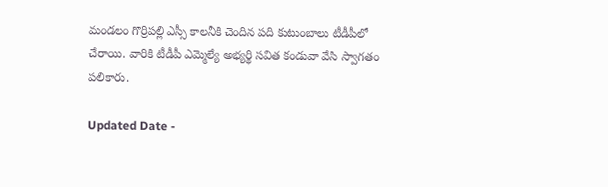మండలం గొర్రిపల్లి ఎస్సీ కాలనీకి చెందిన పది కుటుంబాలు టీడీపీలో చేరాయి. వారికి టీడీపీ ఎమ్మెల్యే అభ్యర్థి సవిత కండువా వేసి స్వాగతం పలికారు.

Updated Date -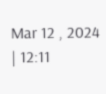Mar 12 , 2024 | 12:11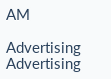AM

Advertising
Advertising